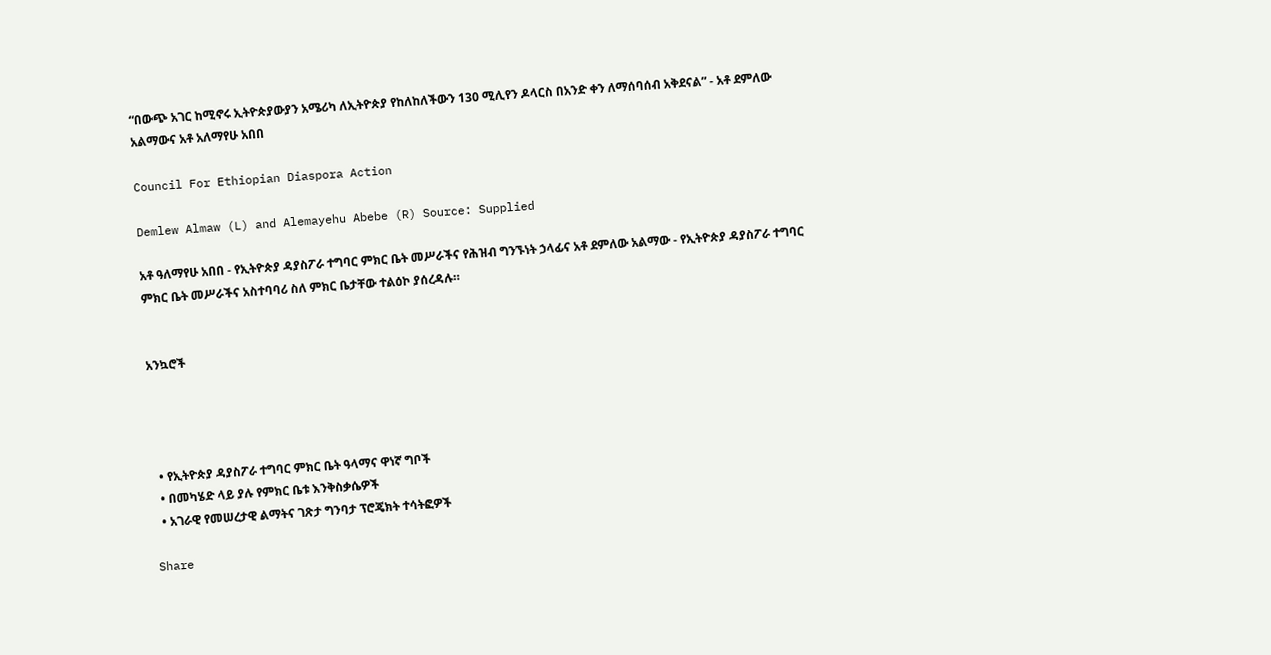“በውጭ አገር ከሚኖሩ ኢትዮጵያውያን አሜሪካ ለኢትዮጵያ የከለከለችውን 130 ሚሊየን ዶላርስ በአንድ ቀን ለማሰባሰብ አቅደናል” - አቶ ደምለው አልማውና አቶ አለማየሁ አበበ

Council For Ethiopian Diaspora Action

Demlew Almaw (L) and Alemayehu Abebe (R) Source: Supplied

አቶ ዓለማየሁ አበበ - የኢትዮጵያ ዳያስፖራ ተግባር ምክር ቤት መሥራችና የሕዝብ ግንኙነት ኃላፊና አቶ ደምለው አልማው - የኢትዮጵያ ዳያስፖራ ተግባር ምክር ቤት መሥራችና አስተባባሪ ስለ ምክር ቤታቸው ተልዕኮ ያሰረዳሉ።


አንኳሮች




  • የኢትዮጵያ ዳያስፖራ ተግባር ምክር ቤት ዓላማና ዋነኛ ግቦች
  • በመካሄድ ላይ ያሉ የምክር ቤቱ እንቅስቃሴዎች
  • አገራዊ የመሠረታዊ ልማትና ገጽታ ግንባታ ፕሮጄክት ተሳትፎዎች

Share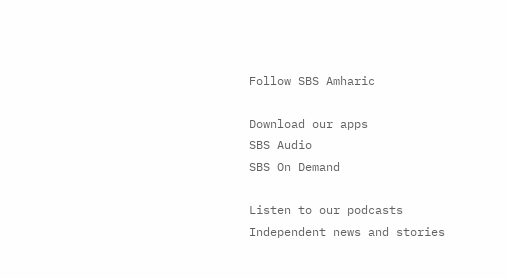Follow SBS Amharic

Download our apps
SBS Audio
SBS On Demand

Listen to our podcasts
Independent news and stories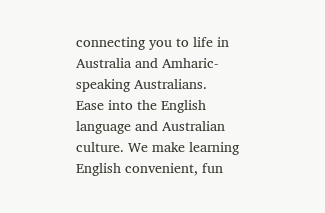connecting you to life in Australia and Amharic-speaking Australians.
Ease into the English language and Australian culture. We make learning English convenient, fun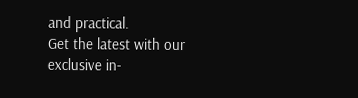and practical.
Get the latest with our exclusive in-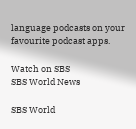language podcasts on your favourite podcast apps.

Watch on SBS
SBS World News

SBS World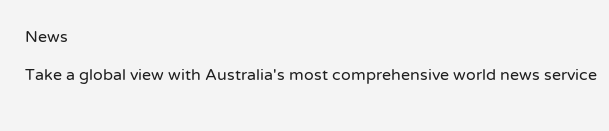News

Take a global view with Australia's most comprehensive world news service